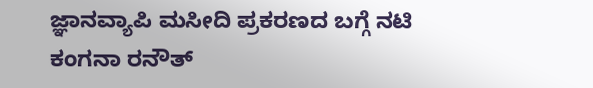ಜ್ಞಾನವ್ಯಾಪಿ ಮಸೀದಿ ಪ್ರಕರಣದ ಬಗ್ಗೆ ನಟಿ ಕಂಗನಾ ರನೌತ್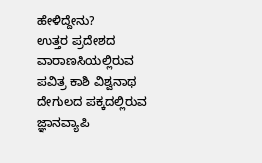ಹೇಳಿದ್ದೇನು?
ಉತ್ತರ ಪ್ರದೇಶದ ವಾರಾಣಸಿಯಲ್ಲಿರುವ ಪವಿತ್ರ ಕಾಶಿ ವಿಶ್ವನಾಥ ದೇಗುಲದ ಪಕ್ಕದಲ್ಲಿರುವ ಜ್ಞಾನವ್ಯಾಪಿ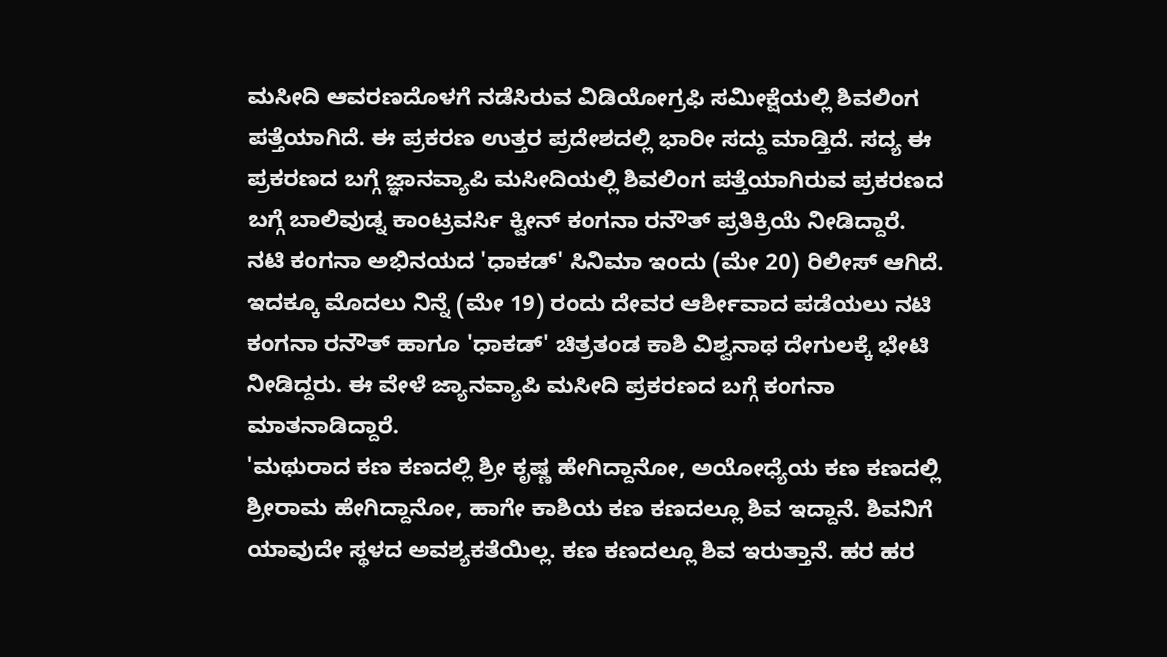ಮಸೀದಿ ಆವರಣದೊಳಗೆ ನಡೆಸಿರುವ ವಿಡಿಯೋಗ್ರಫಿ ಸಮೀಕ್ಷೆಯಲ್ಲಿ ಶಿವಲಿಂಗ ಪತ್ತೆಯಾಗಿದೆ. ಈ ಪ್ರಕರಣ ಉತ್ತರ ಪ್ರದೇಶದಲ್ಲಿ ಭಾರೀ ಸದ್ದು ಮಾಡ್ತಿದೆ. ಸದ್ಯ ಈ ಪ್ರಕರಣದ ಬಗ್ಗೆ ಜ್ಞಾನವ್ಯಾಪಿ ಮಸೀದಿಯಲ್ಲಿ ಶಿವಲಿಂಗ ಪತ್ತೆಯಾಗಿರುವ ಪ್ರಕರಣದ ಬಗ್ಗೆ ಬಾಲಿವುಡ್ನ ಕಾಂಟ್ರವರ್ಸಿ ಕ್ವೀನ್ ಕಂಗನಾ ರನೌತ್ ಪ್ರತಿಕ್ರಿಯೆ ನೀಡಿದ್ದಾರೆ.
ನಟಿ ಕಂಗನಾ ಅಭಿನಯದ 'ಧಾಕಡ್' ಸಿನಿಮಾ ಇಂದು (ಮೇ 20) ರಿಲೀಸ್ ಆಗಿದೆ. ಇದಕ್ಕೂ ಮೊದಲು ನಿನ್ನೆ (ಮೇ 19) ರಂದು ದೇವರ ಆರ್ಶೀವಾದ ಪಡೆಯಲು ನಟಿ ಕಂಗನಾ ರನೌತ್ ಹಾಗೂ 'ಧಾಕಡ್' ಚಿತ್ರತಂಡ ಕಾಶಿ ವಿಶ್ವನಾಥ ದೇಗುಲಕ್ಕೆ ಭೇಟಿ ನೀಡಿದ್ದರು. ಈ ವೇಳೆ ಜ್ಯಾನವ್ಯಾಪಿ ಮಸೀದಿ ಪ್ರಕರಣದ ಬಗ್ಗೆ ಕಂಗನಾ ಮಾತನಾಡಿದ್ದಾರೆ.
'ಮಥುರಾದ ಕಣ ಕಣದಲ್ಲಿ ಶ್ರೀ ಕೃಷ್ಣ ಹೇಗಿದ್ದಾನೋ, ಅಯೋಧ್ಯೆಯ ಕಣ ಕಣದಲ್ಲಿ ಶ್ರೀರಾಮ ಹೇಗಿದ್ದಾನೋ, ಹಾಗೇ ಕಾಶಿಯ ಕಣ ಕಣದಲ್ಲೂ ಶಿವ ಇದ್ದಾನೆ. ಶಿವನಿಗೆ ಯಾವುದೇ ಸ್ಥಳದ ಅವಶ್ಯಕತೆಯಿಲ್ಲ. ಕಣ ಕಣದಲ್ಲೂ ಶಿವ ಇರುತ್ತಾನೆ. ಹರ ಹರ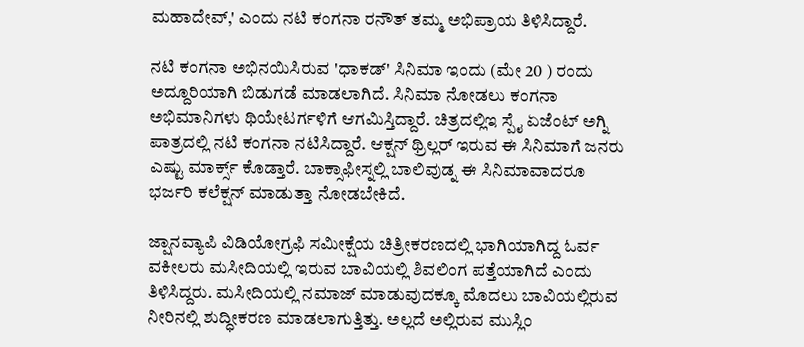ಮಹಾದೇವ್,' ಎಂದು ನಟಿ ಕಂಗನಾ ರನೌತ್ ತಮ್ಮ ಅಭಿಪ್ರಾಯ ತಿಳಿಸಿದ್ದಾರೆ.

ನಟಿ ಕಂಗನಾ ಅಭಿನಯಿಸಿರುವ 'ಧಾಕಡ್' ಸಿನಿಮಾ ಇಂದು (ಮೇ 20 ) ರಂದು ಅದ್ದೂರಿಯಾಗಿ ಬಿಡುಗಡೆ ಮಾಡಲಾಗಿದೆ. ಸಿನಿಮಾ ನೋಡಲು ಕಂಗನಾ ಅಭಿಮಾನಿಗಳು ಥಿಯೇಟರ್ಗಳಿಗೆ ಆಗಮಿಸ್ತಿದ್ದಾರೆ. ಚಿತ್ರದಲ್ಲಿಇ ಸ್ಪೈ ಏಜೆಂಟ್ ಅಗ್ನಿ ಪಾತ್ರದಲ್ಲಿ ನಟಿ ಕಂಗನಾ ನಟಿಸಿದ್ದಾರೆ. ಆಕ್ಷನ್ ಥ್ರಿಲ್ಲರ್ ಇರುವ ಈ ಸಿನಿಮಾಗೆ ಜನರು ಎಷ್ಟು ಮಾರ್ಕ್ಸ್ ಕೊಡ್ತಾರೆ. ಬಾಕ್ಸಾಫೀಸ್ನಲ್ಲಿ ಬಾಲಿವುಡ್ನ ಈ ಸಿನಿಮಾವಾದರೂ ಭರ್ಜರಿ ಕಲೆಕ್ಷನ್ ಮಾಡುತ್ತಾ ನೋಡಬೇಕಿದೆ.

ಜ್ಷಾನವ್ಯಾಪಿ ವಿಡಿಯೋಗ್ರಫಿ ಸಮೀಕ್ಷೆಯ ಚಿತ್ರೀಕರಣದಲ್ಲಿ ಭಾಗಿಯಾಗಿದ್ದ ಓರ್ವ ವಕೀಲರು ಮಸೀದಿಯಲ್ಲಿ ಇರುವ ಬಾವಿಯಲ್ಲಿ ಶಿವಲಿಂಗ ಪತ್ತೆಯಾಗಿದೆ ಎಂದು ತಿಳಿಸಿದ್ದರು. ಮಸೀದಿಯಲ್ಲಿ ನಮಾಜ್ ಮಾಡುವುದಕ್ಕೂ ಮೊದಲು ಬಾವಿಯಲ್ಲಿರುವ ನೀರಿನಲ್ಲಿ ಶುದ್ಧೀಕರಣ ಮಾಡಲಾಗುತ್ತಿತ್ತು. ಅಲ್ಲದೆ ಅಲ್ಲಿರುವ ಮುಸ್ಲಿಂ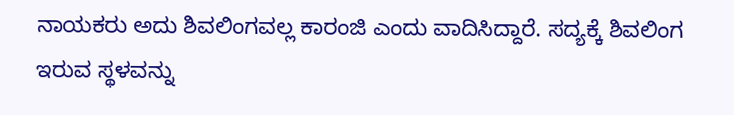ನಾಯಕರು ಅದು ಶಿವಲಿಂಗವಲ್ಲ ಕಾರಂಜಿ ಎಂದು ವಾದಿಸಿದ್ದಾರೆ. ಸದ್ಯಕ್ಕೆ ಶಿವಲಿಂಗ ಇರುವ ಸ್ಥಳವನ್ನು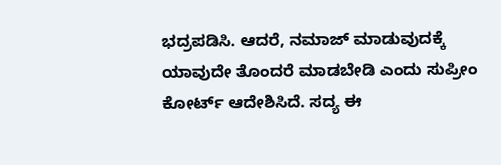ಭದ್ರಪಡಿಸಿ. ಆದರೆ, ನಮಾಜ್ ಮಾಡುವುದಕ್ಕೆ ಯಾವುದೇ ತೊಂದರೆ ಮಾಡಬೇಡಿ ಎಂದು ಸುಪ್ರೀಂ ಕೋರ್ಟ್ ಆದೇಶಿಸಿದೆ. ಸದ್ಯ ಈ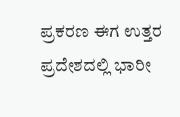ಪ್ರಕರಣ ಈಗ ಉತ್ತರ ಪ್ರದೇಶದಲ್ಲಿ ಭಾರೀ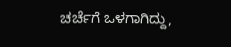ಚರ್ಚೆಗೆ ಒಳಗಾಗಿದ್ದು,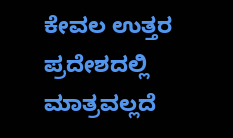ಕೇವಲ ಉತ್ತರ ಪ್ರದೇಶದಲ್ಲಿ ಮಾತ್ರವಲ್ಲದೆ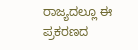ರಾಜ್ಯದಲ್ಲೂ ಈ ಪ್ರಕರಣದ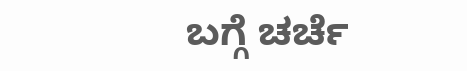ಬಗ್ಗೆ ಚರ್ಚೆ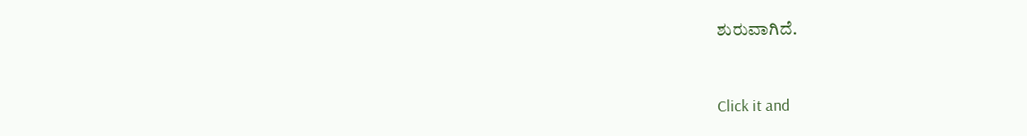ಶುರುವಾಗಿದೆ.


Click it and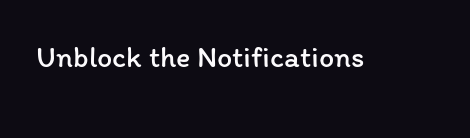Unblock the Notifications